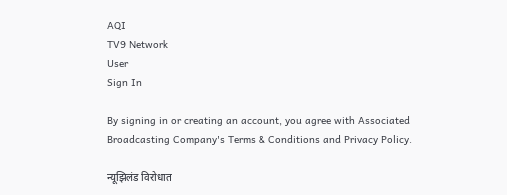AQI
TV9 Network
User
Sign In

By signing in or creating an account, you agree with Associated Broadcasting Company's Terms & Conditions and Privacy Policy.

न्यूझिलंड विरोधात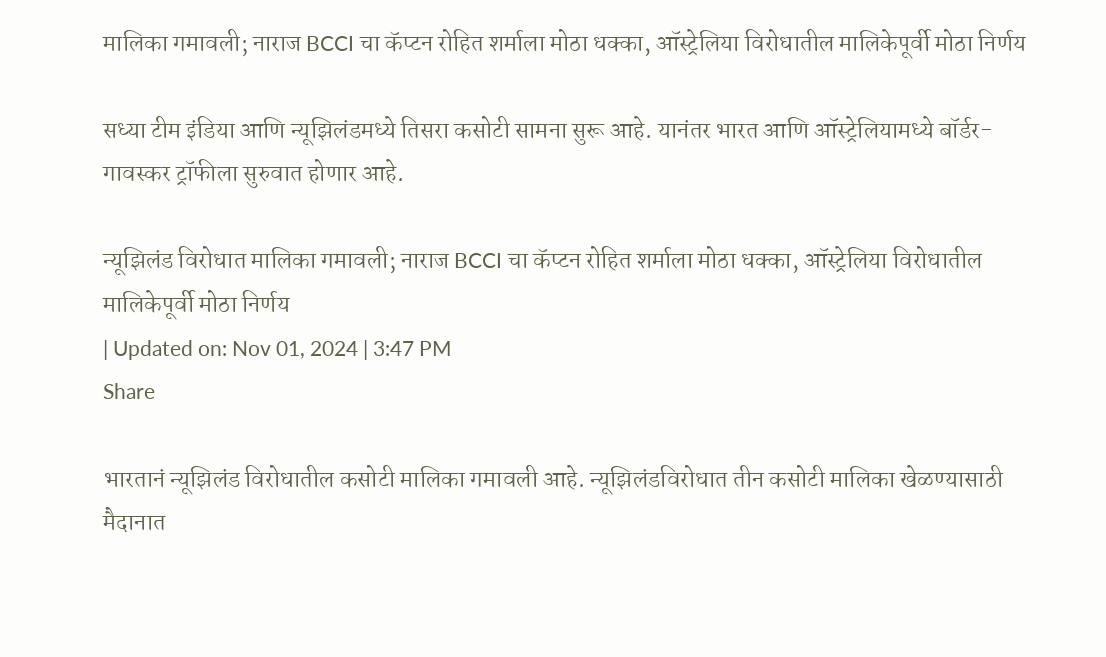मालिका गमावली; नाराज BCCI चा कॅप्टन रोहित शर्माला मोठा धक्का, ऑस्ट्रेलिया विरोधातील मालिकेपूर्वी मोठा निर्णय

सध्या टीम इंडिया आणि न्यूझिलंडमध्ये तिसरा कसोटी सामना सुरू आहे. यानंतर भारत आणि ऑस्ट्रेलियामध्ये बॉर्डर-गावस्कर ट्रॉफीला सुरुवात होणार आहे.

न्यूझिलंड विरोधात मालिका गमावली; नाराज BCCI चा कॅप्टन रोहित शर्माला मोठा धक्का, ऑस्ट्रेलिया विरोधातील मालिकेपूर्वी मोठा निर्णय
| Updated on: Nov 01, 2024 | 3:47 PM
Share

भारतानं न्यूझिलंड विरोधातील कसोटी मालिका गमावली आहे. न्यूझिलंडविरोधात तीन कसोटी मालिका खेळण्यासाठी मैदानात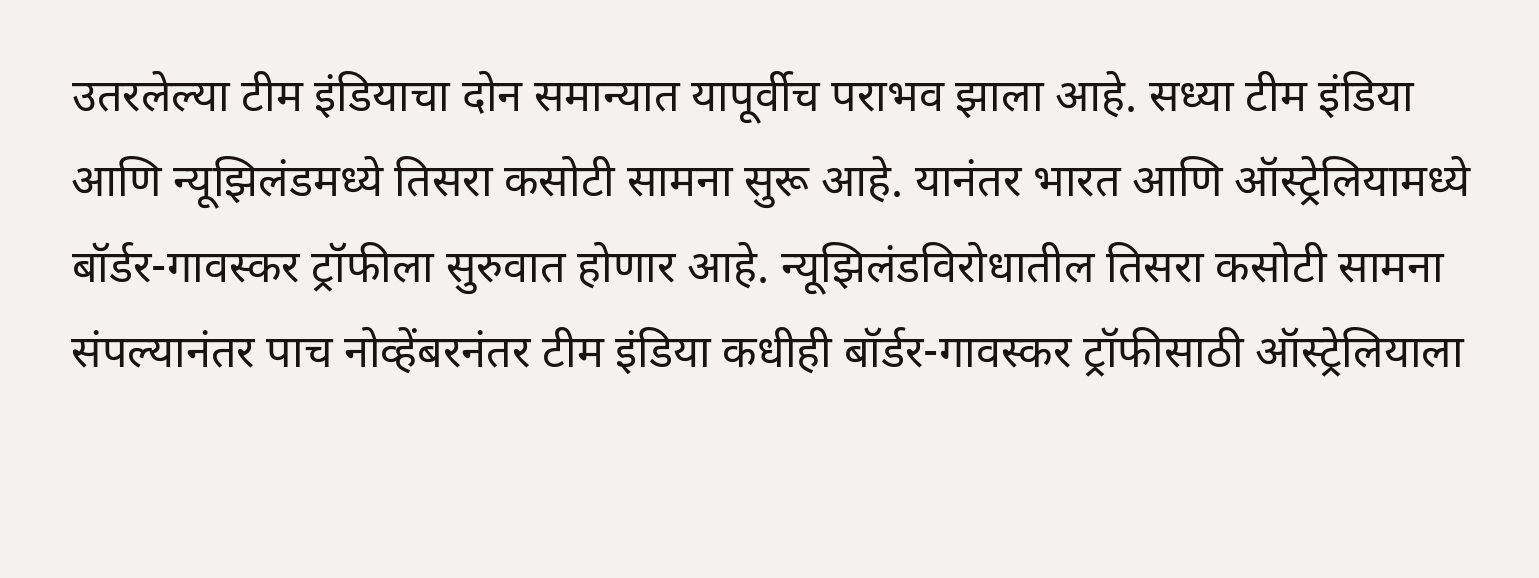उतरलेल्या टीम इंडियाचा दोन समान्यात यापूर्वीच पराभव झाला आहे. सध्या टीम इंडिया आणि न्यूझिलंडमध्ये तिसरा कसोटी सामना सुरू आहे. यानंतर भारत आणि ऑस्ट्रेलियामध्ये बॉर्डर-गावस्कर ट्रॉफीला सुरुवात होणार आहे. न्यूझिलंडविरोधातील तिसरा कसोटी सामना संपल्यानंतर पाच नोव्हेंबरनंतर टीम इंडिया कधीही बॉर्डर-गावस्कर ट्रॉफीसाठी ऑस्ट्रेलियाला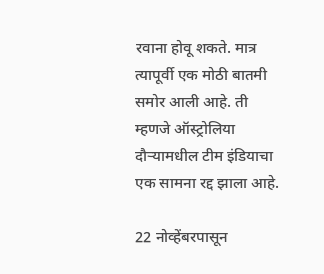रवाना होवू शकते. मात्र त्यापूर्वी एक मोठी बातमी समोर आली आहे. ती म्हणजे ऑस्ट्रोलिया दौऱ्यामधील टीम इंडियाचा एक सामना रद्द झाला आहे.

22 नोव्हेंबरपासून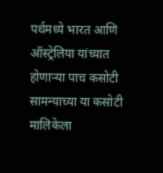पर्थमध्ये भारत आणि ऑस्ट्रेलिया यांच्यात होणाऱ्या पाच कसोटी सामन्याच्या या कसोटी मालिकेला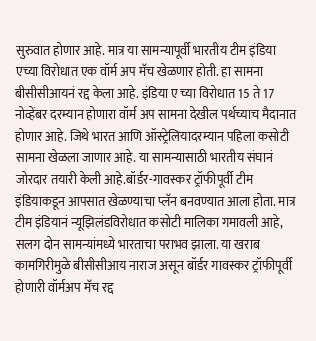सुरुवात होणार आहे. मात्र या सामन्यापूर्वी भारतीय टीम इंडिया एच्या विरोधात एक वॉर्म अप मॅच खेळणार होती. हा सामना बीसीसीआयनं रद्द केला आहे. इंडिया ए च्या विरोधात 15 ते 17 नोव्हेंबर दरम्यान होणारा वॉर्म अप सामना देखील पर्थच्याच मैदानात होणार आहे. जिथे भारत आणि ऑस्ट्रेलियादरम्यान पहिला कसोटी सामना खेळला जाणार आहे. या सामन्यासाठी भारतीय संघानं जोरदार तयारी केली आहे.बॉर्डर-गावस्कर ट्रॉफीपूर्वी टीम इंडियाकडून आपसात खेळण्याचा प्लॅन बनवण्यात आला होता. मात्र टीम इंडियानं न्यूझिलंडविरोधात कसोटी मालिका गमावली आहे, सलग दोन सामन्यांमध्ये भारताचा पराभव झाला. या खराब कामगिरीमुळे बीसीसीआय नाराज असून बॉर्डर गावस्कर ट्रॉफीपूर्वी होणारी वॉर्मअप मॅच रद्द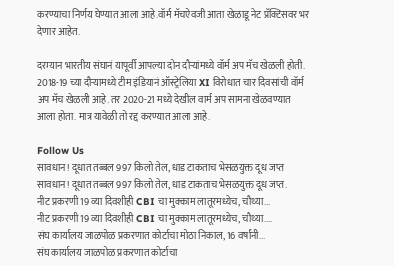करण्याचा निर्णय घेण्यात आला आहे.वॉर्म मॅचऐवजी आता खेळाडू नेट प्रॅक्टिसवर भर देणार आहेत.

दरम्यान भारतीय संघानं यापूर्वी आपल्या दोन दौऱ्यांमध्ये वॉर्म अप मॅच खेळली होती. 2018-19 च्या दौऱ्यामध्ये टीम इंडियानं ऑस्ट्रेलिया XI विरोधात चार दिवसांची वॉर्म अप मॅच खेळली आहे. तर 2020-21 मध्ये देखील वार्म अप सामना खेळवण्यात आला होता. मात्र यावेळी तो रद्द करण्यात आला आहे.

Follow Us
सावधान! दूधात तब्बल 997 किलो तेल, धाड टाकताच भेसळयुक्त दूध जप्त
सावधान! दूधात तब्बल 997 किलो तेल, धाड टाकताच भेसळयुक्त दूध जप्त.
नीट प्रकरणी 19 व्या दिवशीही CBI चा मुक्काम लातूरमध्येच, चौथ्या...
नीट प्रकरणी 19 व्या दिवशीही CBI चा मुक्काम लातूरमध्येच, चौथ्या....
संघ कार्यालय जाळपोळ प्रकरणात कोर्टाचा मोठा निकाल, 16 वर्षांनी...
संघ कार्यालय जाळपोळ प्रकरणात कोर्टाचा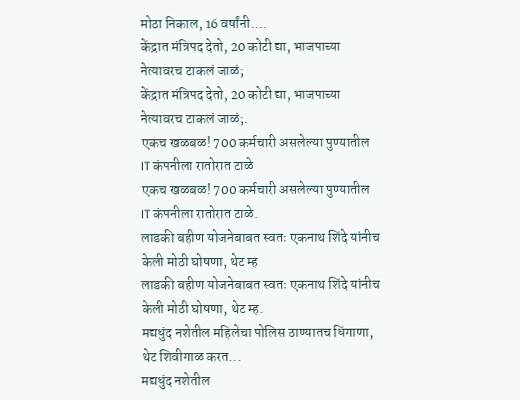मोठा निकाल, 16 वर्षांनी....
केंद्रात मंत्रिपद देतो, 20 कोटी द्या, भाजपाच्या नेत्यावरच टाकलं जाळं;
केंद्रात मंत्रिपद देतो, 20 कोटी द्या, भाजपाच्या नेत्यावरच टाकलं जाळं;.
एकच खळबळ! 700 कर्मचारी असलेल्या पुण्यातील IT कंपनीला रातोरात टाळे
एकच खळबळ! 700 कर्मचारी असलेल्या पुण्यातील IT कंपनीला रातोरात टाळे.
लाडकी बहीण योजनेबाबत स्वतः एकनाथ शिंदे यांनीच केली मोठी घोषणा, थेट म्ह
लाडकी बहीण योजनेबाबत स्वतः एकनाथ शिंदे यांनीच केली मोठी घोषणा, थेट म्ह.
मद्यधुंद नशेतील महिलेचा पोलिस ठाण्यातच धिंगाणा, थेट शिवीगाळ करत...
मद्यधुंद नशेतील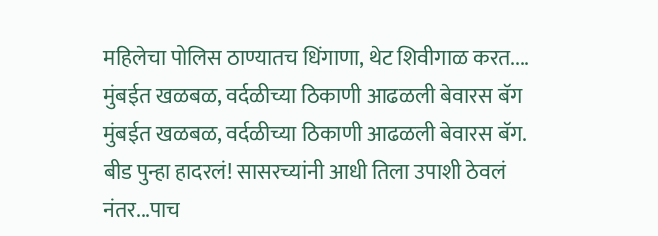महिलेचा पोलिस ठाण्यातच धिंगाणा, थेट शिवीगाळ करत....
मुंबईत खळबळ, वर्दळीच्या ठिकाणी आढळली बेवारस बॅग
मुंबईत खळबळ, वर्दळीच्या ठिकाणी आढळली बेवारस बॅग.
बीड पुन्हा हादरलं! सासरच्यांनी आधी तिला उपाशी ठेवलं नंतर...पाच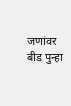जणांवर
बीड पुन्हा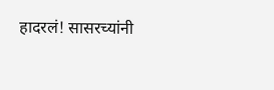हादरलं! सासरच्यांनी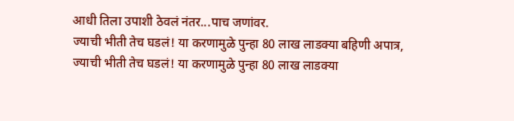आधी तिला उपाशी ठेवलं नंतर...पाच जणांवर.
ज्याची भीती तेच घडलं! या करणामुळे पुन्हा 80 लाख लाडक्या बहिणी अपात्र,
ज्याची भीती तेच घडलं! या करणामुळे पुन्हा 80 लाख लाडक्या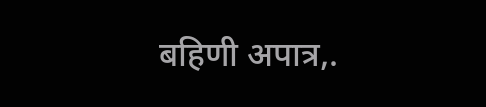बहिणी अपात्र,.